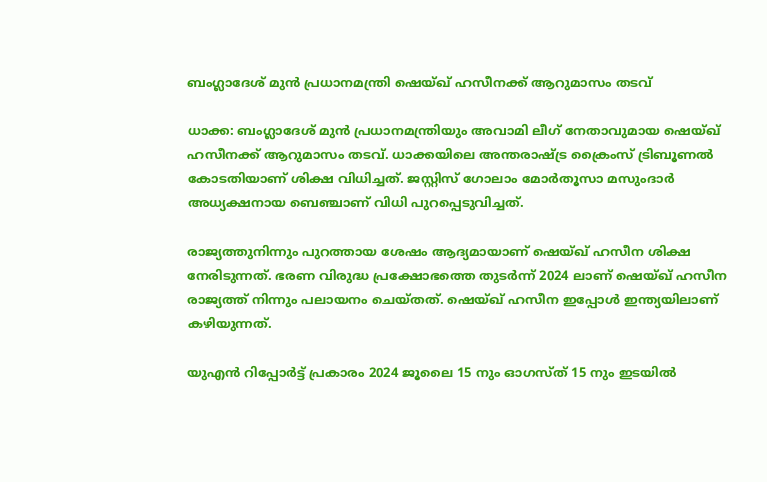ബംഗ്ലാദേശ് മുൻ പ്രധാനമന്ത്രി ഷെയ്ഖ് ഹസീനക്ക് ആറുമാസം തടവ്

ധാക്ക: ബംഗ്ലാദേശ് മുൻ പ്രധാനമന്ത്രിയും അവാമി ലീഗ് നേതാവുമായ ഷെയ്ഖ് ഹസീനക്ക് ആറുമാസം തടവ്. ധാക്കയിലെ അന്തരാഷ്ട്ര ക്രൈംസ് ട്രിബൂണൽ കോടതിയാണ് ശിക്ഷ വിധിച്ചത്. ജസ്റ്റിസ് ഗോലാം മോർതൂസാ മസുംദാർ അധ്യക്ഷനായ ബെഞ്ചാണ് വിധി പുറപ്പെടുവിച്ചത്.

രാജ്യത്തുനിന്നും പുറത്തായ ശേഷം ആദ്യമായാണ് ഷെയ്ഖ് ഹസീന ശിക്ഷ നേരിടുന്നത്. ഭരണ വിരുദ്ധ പ്രക്ഷോഭത്തെ തുടർന്ന് 2024 ലാണ് ഷെയ്ഖ് ഹസീന രാജ്യത്ത് നിന്നും പലായനം ചെയ്‌തത്‌. ഷെയ്ഖ് ഹസീന ഇപ്പോൾ ഇന്ത്യയിലാണ് കഴിയുന്നത്.

യുഎൻ റിപ്പോർട്ട് പ്രകാരം 2024 ജൂലൈ 15 നും ഓഗസ്ത് 15 നും ഇടയിൽ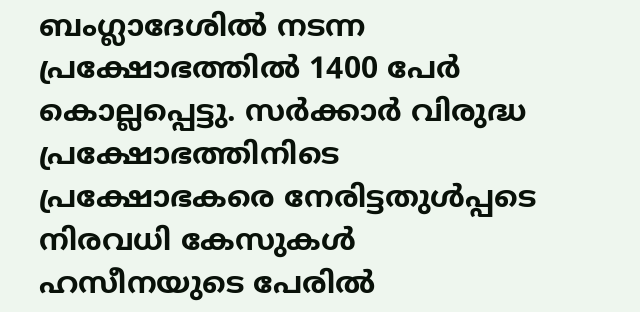ബംഗ്ലാദേശിൽ നടന്ന പ്രക്ഷോഭത്തിൽ 1400 പേർ കൊല്ലപ്പെട്ടു. സർക്കാർ വിരുദ്ധ പ്രക്ഷോഭത്തിനിടെ പ്രക്ഷോഭകരെ നേരിട്ടതുൾപ്പടെ നിരവധി കേസുകൾ ഹസീനയുടെ പേരിൽ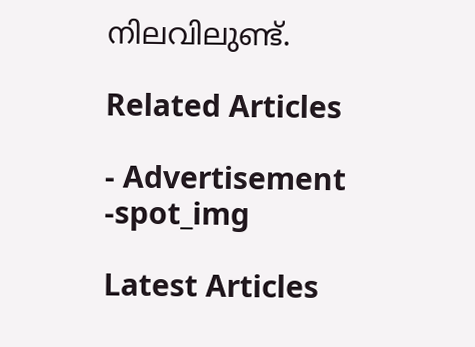നിലവിലുണ്ട്.

Related Articles

- Advertisement -spot_img

Latest Articles